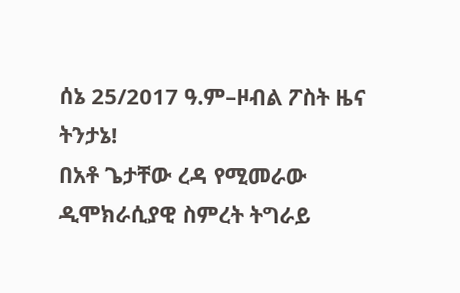ሰኔ 25/2017 ዓ.ም–ዞብል ፖስት ዜና ትንታኔ!
በአቶ ጌታቸው ረዳ የሚመራው ዲሞክራሲያዊ ስምረት ትግራይ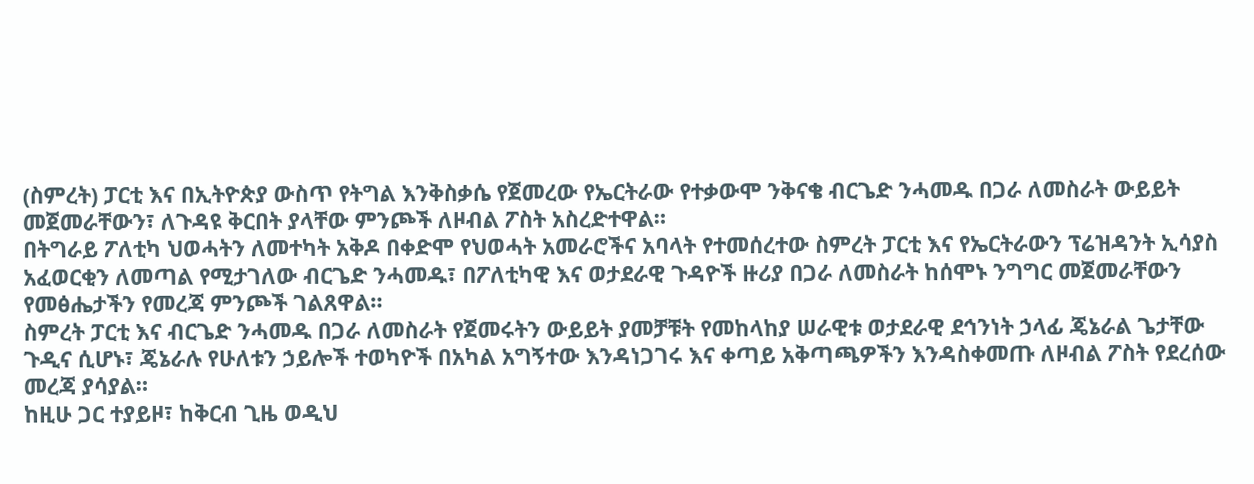(ስምረት) ፓርቲ እና በኢትዮጵያ ውስጥ የትግል እንቅስቃሴ የጀመረው የኤርትራው የተቃውሞ ንቅናቄ ብርጌድ ንሓመዱ በጋራ ለመስራት ውይይት መጀመራቸውን፣ ለጉዳዩ ቅርበት ያላቸው ምንጮች ለዞብል ፖስት አስረድተዋል።
በትግራይ ፖለቲካ ህወሓትን ለመተካት አቅዶ በቀድሞ የህወሓት አመራሮችና አባላት የተመሰረተው ስምረት ፓርቲ እና የኤርትራውን ፕሬዝዳንት ኢሳያስ አፈወርቂን ለመጣል የሚታገለው ብርጌድ ንሓመዱ፣ በፖለቲካዊ እና ወታደራዊ ጉዳዮች ዙሪያ በጋራ ለመስራት ከሰሞኑ ንግግር መጀመራቸውን የመፅሔታችን የመረጃ ምንጮች ገልጸዋል።
ስምረት ፓርቲ እና ብርጌድ ንሓመዱ በጋራ ለመስራት የጀመሩትን ውይይት ያመቻቹት የመከላከያ ሠራዊቱ ወታደራዊ ደኅንነት ኃላፊ ጄኔራል ጌታቸው ጉዲና ሲሆኑ፣ ጄኔራሉ የሁለቱን ኃይሎች ተወካዮች በአካል አግኝተው እንዳነጋገሩ እና ቀጣይ አቅጣጫዎችን እንዳስቀመጡ ለዞብል ፖስት የደረሰው መረጃ ያሳያል።
ከዚሁ ጋር ተያይዞ፣ ከቅርብ ጊዜ ወዲህ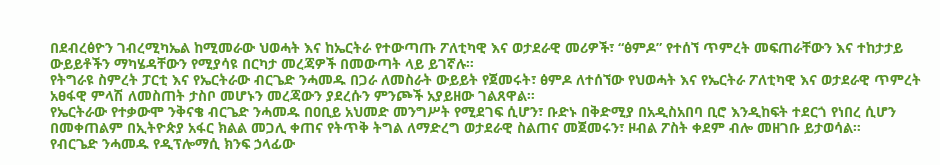በደብረፅዮን ገብረሚካኤል ከሚመራው ህወሓት እና ከኤርትራ የተውጣጡ ፖለቲካዊ እና ወታደራዊ መሪዎች፣ “ፅምዶ” የተሰኘ ጥምረት መፍጠራቸውን እና ተከታታይ ውይይቶችን ማካሄዳቸውን የሚያሳዩ በርካታ መረጃዎች በመውጣት ላይ ይገኛሉ።
የትግራዩ ስምረት ፓርቲ እና የኤርትራው ብርጌድ ንሓመዱ በጋራ ለመስራት ውይይት የጀመሩት፣ ፅምዶ ለተሰኘው የህወሓት እና የኤርትራ ፖለቲካዊ እና ወታደራዊ ጥምረት አፀፋዊ ምላሽ ለመስጠት ታስቦ መሆኑን መረጃውን ያደረሱን ምንጮች አያይዘው ገልጸዋል።
የኤርትራው የተቃውሞ ንቅናቄ ብርጌድ ንሓመዱ በዐቢይ አህመድ መንግሥት የሚደገፍ ሲሆን፣ ቡድኑ በቅድሚያ በአዲስአበባ ቢሮ እንዲከፍት ተደርጎ የነበረ ሲሆን በመቀጠልም በኢትዮጵያ አፋር ክልል መጋሊ ቀጠና የትጥቅ ትግል ለማድረግ ወታደራዊ ስልጠና መጀመሩን፣ ዞብል ፖስት ቀደም ብሎ መዘገቡ ይታወሳል።
የብርጌድ ንሓመዱ የዲፕሎማሲ ክንፍ ኃላፊው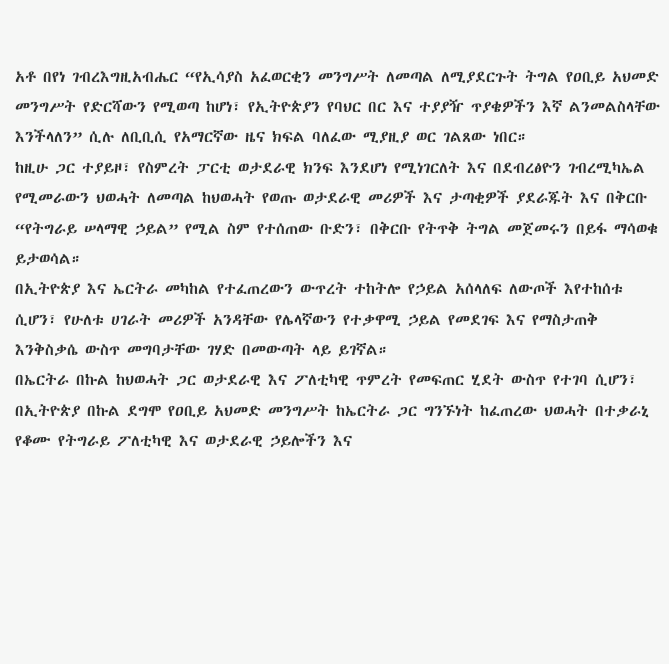አቶ በየነ ገብረእግዚአብሔር “የኢሳያስ አፈወርቂን መንግሥት ለመጣል ለሚያደርጉት ትግል የዐቢይ አህመድ መንግሥት የድርሻውን የሚወጣ ከሆነ፣ የኢትዮጵያን የባህር በር እና ተያያዥ ጥያቄዎችን እኛ ልንመልስላቸው እንችላለን” ሲሉ ለቢቢሲ የአማርኛው ዜና ክፍል ባለፈው ሚያዚያ ወር ገልጸው ነበር።
ከዚሁ ጋር ተያይዞ፣ የስምረት ፓርቲ ወታደራዊ ክንፍ እንደሆነ የሚነገርለት እና በደብረፅዮን ገብረሚካኤል የሚመራውን ህወሓት ለመጣል ከህወሓት የወጡ ወታደራዊ መሪዎች እና ታጣቂዎች ያደራጁት እና በቅርቡ “የትግራይ ሠላማዊ ኃይል” የሚል ስም የተሰጠው ቡድን፣ በቅርቡ የትጥቅ ትግል መጀመሩን በይፋ ማሳወቁ ይታወሳል።
በኢትዮጵያ እና ኤርትራ መካከል የተፈጠረውን ውጥረት ተከትሎ የኃይል አሰላለፍ ለውጦች እየተከሰቱ ሲሆን፣ የሁለቱ ሀገራት መሪዎች አንዳቸው የሌላኛውን የተቃዋሚ ኃይል የመደገፍ እና የማስታጠቅ እንቅስቃሴ ውስጥ መግባታቸው ገሃድ በመውጣት ላይ ይገኛል።
በኤርትራ በኩል ከህወሓት ጋር ወታደራዊ እና ፖለቲካዊ ጥምረት የመፍጠር ሂደት ውስጥ የተገባ ሲሆን፣ በኢትዮጵያ በኩል ደግሞ የዐቢይ አህመድ መንግሥት ከኤርትራ ጋር ግንኙነት ከፈጠረው ህወሓት በተቃራኒ የቆሙ የትግራይ ፖለቲካዊ እና ወታደራዊ ኃይሎችን እና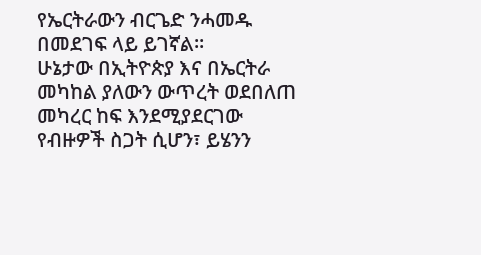የኤርትራውን ብርጌድ ንሓመዱ በመደገፍ ላይ ይገኛል።
ሁኔታው በኢትዮጵያ እና በኤርትራ መካከል ያለውን ውጥረት ወደበለጠ መካረር ከፍ እንደሚያደርገው የብዙዎች ስጋት ሲሆን፣ ይሄንን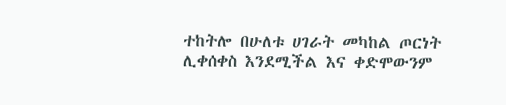ተከትሎ በሁለቱ ሀገራት መካከል ጦርነት ሊቀሰቀስ እንደሚችል እና ቀድሞውንም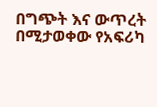በግጭት እና ውጥረት በሚታወቀው የአፍሪካ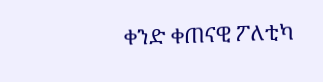ቀንድ ቀጠናዊ ፖለቲካ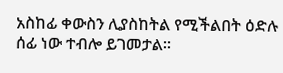አስከፊ ቀውስን ሊያስከትል የሚችልበት ዕድሉ ሰፊ ነው ተብሎ ይገመታል።